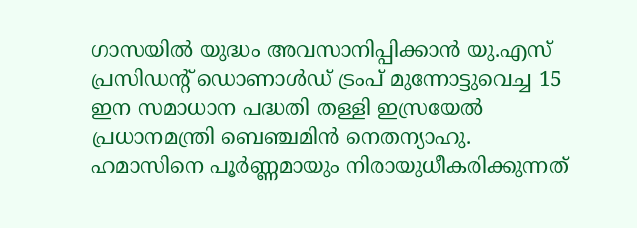ഗാസയിൽ യുദ്ധം അവസാനിപ്പിക്കാൻ യു.എസ് പ്രസിഡന്റ് ഡൊണാൾഡ് ട്രംപ് മുന്നോട്ടുവെച്ച 15 ഇന സമാധാന പദ്ധതി തള്ളി ഇസ്രയേൽ പ്രധാനമന്ത്രി ബെഞ്ചമിൻ നെതന്യാഹു. ഹമാസിനെ പൂർണ്ണമായും നിരായുധീകരിക്കുന്നത്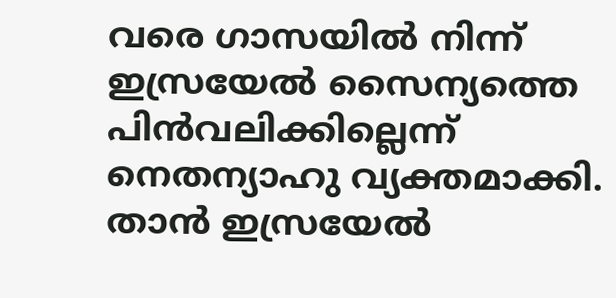വരെ ഗാസയിൽ നിന്ന് ഇസ്രയേൽ സൈന്യത്തെ പിൻവലിക്കില്ലെന്ന് നെതന്യാഹു വ്യക്തമാക്കി.
താൻ ഇസ്രയേൽ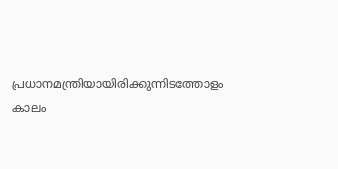പ്രധാനമന്ത്രിയായിരിക്കുന്നിടത്തോളം കാലം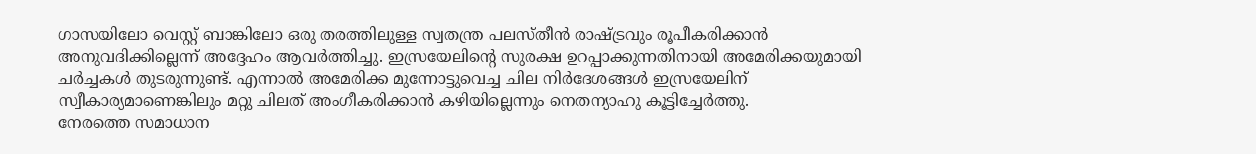ഗാസയിലോ വെസ്റ്റ് ബാങ്കിലോ ഒരു തരത്തിലുള്ള സ്വതന്ത്ര പലസ്തീൻ രാഷ്ട്രവും രൂപീകരിക്കാൻ അനുവദിക്കില്ലെന്ന് അദ്ദേഹം ആവർത്തിച്ചു. ഇസ്രയേലിന്റെ സുരക്ഷ ഉറപ്പാക്കുന്നതിനായി അമേരിക്കയുമായി ചർച്ചകൾ തുടരുന്നുണ്ട്. എന്നാൽ അമേരിക്ക മുന്നോട്ടുവെച്ച ചില നിർദേശങ്ങൾ ഇസ്രയേലിന് സ്വീകാര്യമാണെങ്കിലും മറ്റു ചിലത് അംഗീകരിക്കാൻ കഴിയില്ലെന്നും നെതന്യാഹു കൂട്ടിച്ചേർത്തു.
നേരത്തെ സമാധാന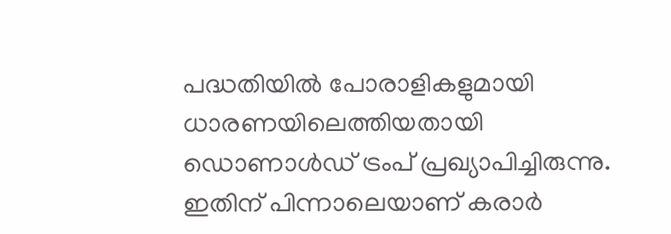പദ്ധതിയിൽ പോരാളികളുമായി ധാരണയിലെത്തിയതായി ഡൊണാൾഡ് ട്രംപ് പ്രഖ്യാപിച്ചിരുന്നു. ഇതിന് പിന്നാലെയാണ് കരാർ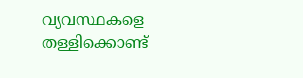വ്യവസ്ഥകളെ തള്ളിക്കൊണ്ട്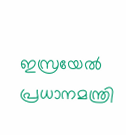ഇസ്രയേൽ പ്രധാനമന്ത്രി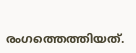രംഗത്തെത്തിയത്.